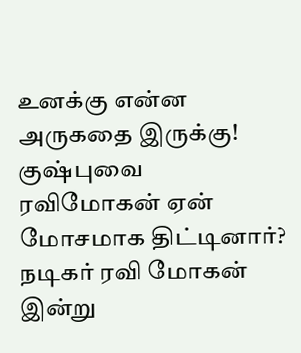உனக்கு என்ன அருகதை இருக்கு! குஷ்புவை ரவிமோகன் ஏன் மோசமாக திட்டினார்?
நடிகர் ரவி மோகன் இன்று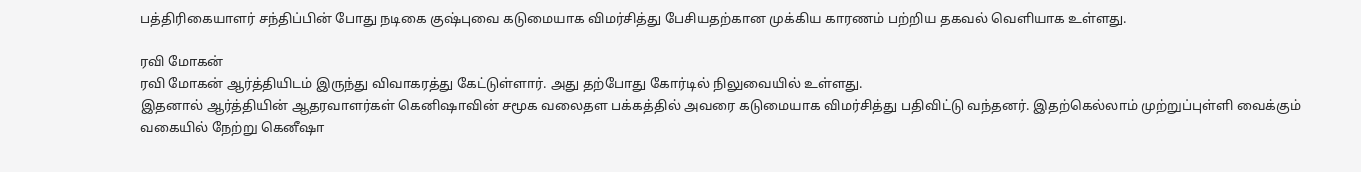பத்திரிகையாளர் சந்திப்பின் போது நடிகை குஷ்புவை கடுமையாக விமர்சித்து பேசியதற்கான முக்கிய காரணம் பற்றிய தகவல் வெளியாக உள்ளது.

ரவி மோகன்
ரவி மோகன் ஆர்த்தியிடம் இருந்து விவாகரத்து கேட்டுள்ளார். அது தற்போது கோர்டில் நிலுவையில் உள்ளது.
இதனால் ஆர்த்தியின் ஆதரவாளர்கள் கெனிஷாவின் சமூக வலைதள பக்கத்தில் அவரை கடுமையாக விமர்சித்து பதிவிட்டு வந்தனர். இதற்கெல்லாம் முற்றுப்புள்ளி வைக்கும் வகையில் நேற்று கெனீஷா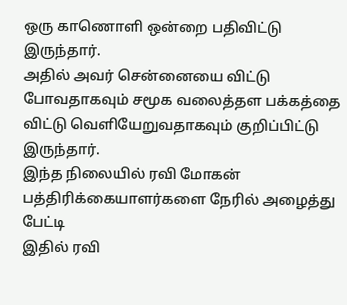ஒரு காணொளி ஒன்றை பதிவிட்டு இருந்தார்.
அதில் அவர் சென்னையை விட்டு போவதாகவும் சமூக வலைத்தள பக்கத்தை விட்டு வெளியேறுவதாகவும் குறிப்பிட்டு இருந்தார்.
இந்த நிலையில் ரவி மோகன் பத்திரிக்கையாளர்களை நேரில் அழைத்து பேட்டி
இதில் ரவி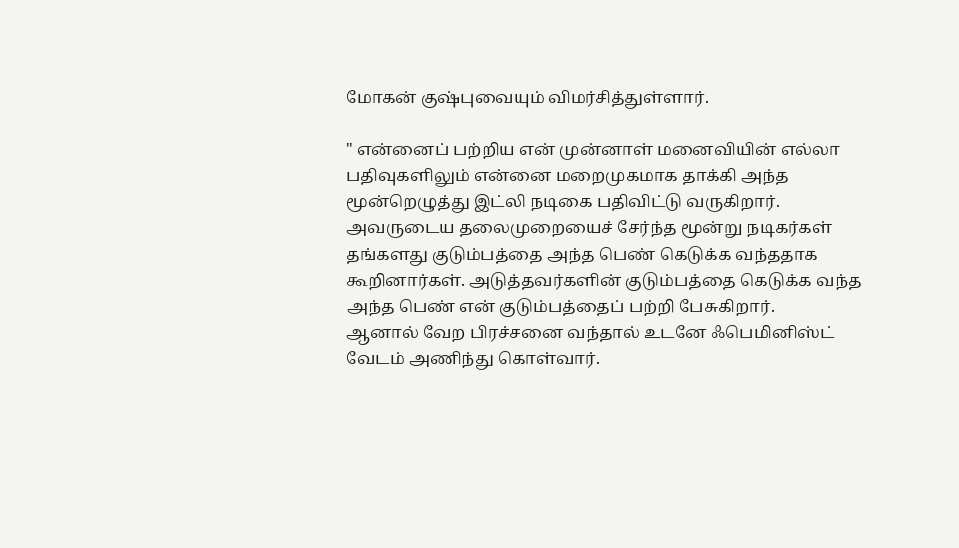மோகன் குஷ்புவையும் விமர்சித்துள்ளார்.

" என்னைப் பற்றிய என் முன்னாள் மனைவியின் எல்லா பதிவுகளிலும் என்னை மறைமுகமாக தாக்கி அந்த மூன்றெழுத்து இட்லி நடிகை பதிவிட்டு வருகிறார்.
அவருடைய தலைமுறையைச் சேர்ந்த மூன்று நடிகர்கள் தங்களது குடும்பத்தை அந்த பெண் கெடுக்க வந்ததாக கூறினார்கள். அடுத்தவர்களின் குடும்பத்தை கெடுக்க வந்த அந்த பெண் என் குடும்பத்தைப் பற்றி பேசுகிறார்.
ஆனால் வேற பிரச்சனை வந்தால் உடனே ஃபெமினிஸ்ட் வேடம் அணிந்து கொள்வார்.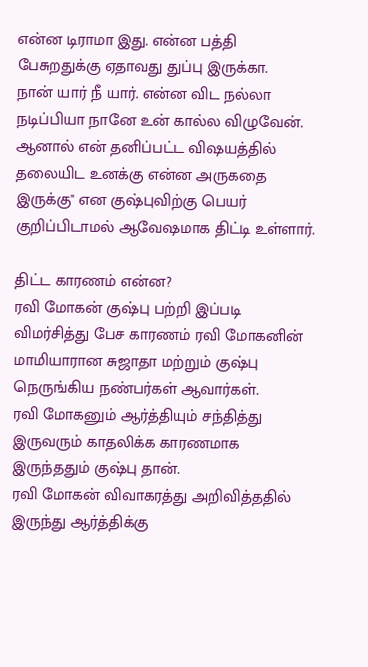என்ன டிராமா இது. என்ன பத்தி பேசுறதுக்கு ஏதாவது துப்பு இருக்கா.
நான் யார் நீ யார். என்ன விட நல்லா நடிப்பியா நானே உன் கால்ல விழுவேன். ஆனால் என் தனிப்பட்ட விஷயத்தில் தலையிட உனக்கு என்ன அருகதை இருக்கு" என குஷ்புவிற்கு பெயர் குறிப்பிடாமல் ஆவேஷமாக திட்டி உள்ளார்.

திட்ட காரணம் என்ன?
ரவி மோகன் குஷ்பு பற்றி இப்படி விமர்சித்து பேச காரணம் ரவி மோகனின் மாமியாரான சுஜாதா மற்றும் குஷ்பு நெருங்கிய நண்பர்கள் ஆவார்கள்.
ரவி மோகனும் ஆர்த்தியும் சந்தித்து இருவரும் காதலிக்க காரணமாக இருந்ததும் குஷ்பு தான்.
ரவி மோகன் விவாகரத்து அறிவித்ததில் இருந்து ஆர்த்திக்கு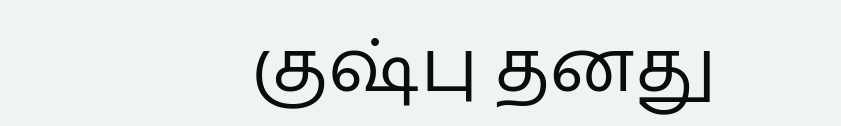குஷ்பு தனது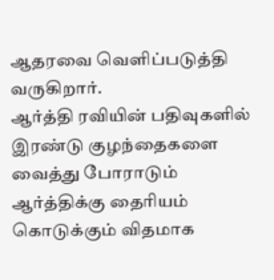ஆதரவை வெளிப்படுத்தி வருகிறார்.
ஆர்த்தி ரவியின் பதிவுகளில் இரண்டு குழந்தைகளை வைத்து போராடும் ஆர்த்திக்கு தைரியம் கொடுக்கும் விதமாக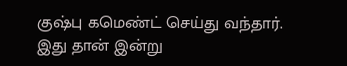குஷ்பு கமெண்ட் செய்து வந்தார்.
இது தான் இன்று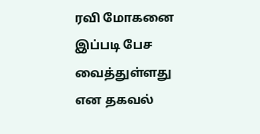ரவி மோகனை இப்படி பேச வைத்துள்ளது என தகவல்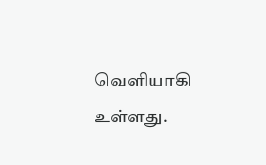வெளியாகி உள்ளது.